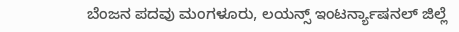ಬೆಂಜನ ಪದವು ಮಂಗಳೂರು, ಲಯನ್ಸ್ ಇಂಟರ್ನ್ಯಾಷನಲ್ ಜಿಲ್ಲೆ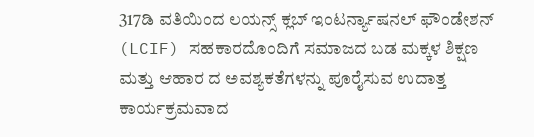317ಡಿ ವತಿಯಿಂದ ಲಯನ್ಸ್ ಕ್ಲಬ್ ಇಂಟರ್ನ್ಯಾಷನಲ್ ಫೌಂಡೇಶನ್ (LCIF) ಸಹಕಾರದೊಂದಿಗೆ ಸಮಾಜದ ಬಡ ಮಕ್ಕಳ ಶಿಕ್ಷಣ ಮತ್ತು ಆಹಾರ ದ ಅವಶ್ಯಕತೆಗಳನ್ನು ಪೂರೈಸುವ ಉದಾತ್ತ ಕಾರ್ಯಕ್ರಮವಾದ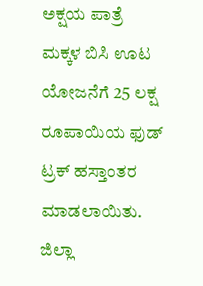ಅಕ್ಷಯ ಪಾತ್ರೆ ಮಕ್ಕಳ ಬಿಸಿ ಊಟ ಯೋಜನೆಗೆ 25 ಲಕ್ಷ ರೂಪಾಯಿಯ ಫುಡ್ ಟ್ರಕ್ ಹಸ್ತಾಂತರ ಮಾಡಲಾಯಿತು. ಜಿಲ್ಲಾ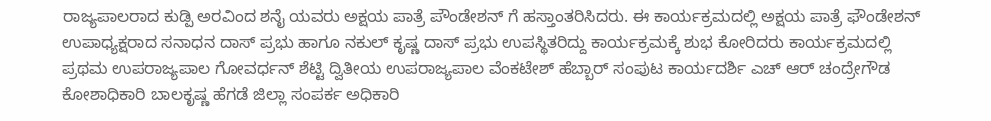ರಾಜ್ಯಪಾಲರಾದ ಕುಡ್ಪಿ ಅರವಿಂದ ಶನೈ ಯವರು ಅಕ್ಷಯ ಪಾತ್ರೆ ಪೌಂಡೇಶನ್ ಗೆ ಹಸ್ತಾಂತರಿಸಿದರು. ಈ ಕಾರ್ಯಕ್ರಮದಲ್ಲಿ ಅಕ್ಷಯ ಪಾತ್ರೆ ಫೌಂಡೇಶನ್ ಉಪಾಧ್ಯಕ್ಷರಾದ ಸನಾಧನ ದಾಸ್ ಪ್ರಭು ಹಾಗೂ ನಕುಲ್ ಕೃಷ್ಣ ದಾಸ್ ಪ್ರಭು ಉಪಸ್ಥಿತರಿದ್ದು ಕಾರ್ಯಕ್ರಮಕ್ಕೆ ಶುಭ ಕೋರಿದರು ಕಾರ್ಯಕ್ರಮದಲ್ಲಿ ಪ್ರಥಮ ಉಪರಾಜ್ಯಪಾಲ ಗೋವರ್ಧನ್ ಶೆಟ್ಟಿ ದ್ವಿತೀಯ ಉಪರಾಜ್ಯಪಾಲ ವೆಂಕಟೇಶ್ ಹೆಬ್ಬಾರ್ ಸಂಪುಟ ಕಾರ್ಯದರ್ಶಿ ಎಚ್ ಆರ್ ಚಂದ್ರೇಗೌಡ ಕೋಶಾಧಿಕಾರಿ ಬಾಲಕೃಷ್ಣ ಹೆಗಡೆ ಜಿಲ್ಲಾ ಸಂಪರ್ಕ ಅಧಿಕಾರಿ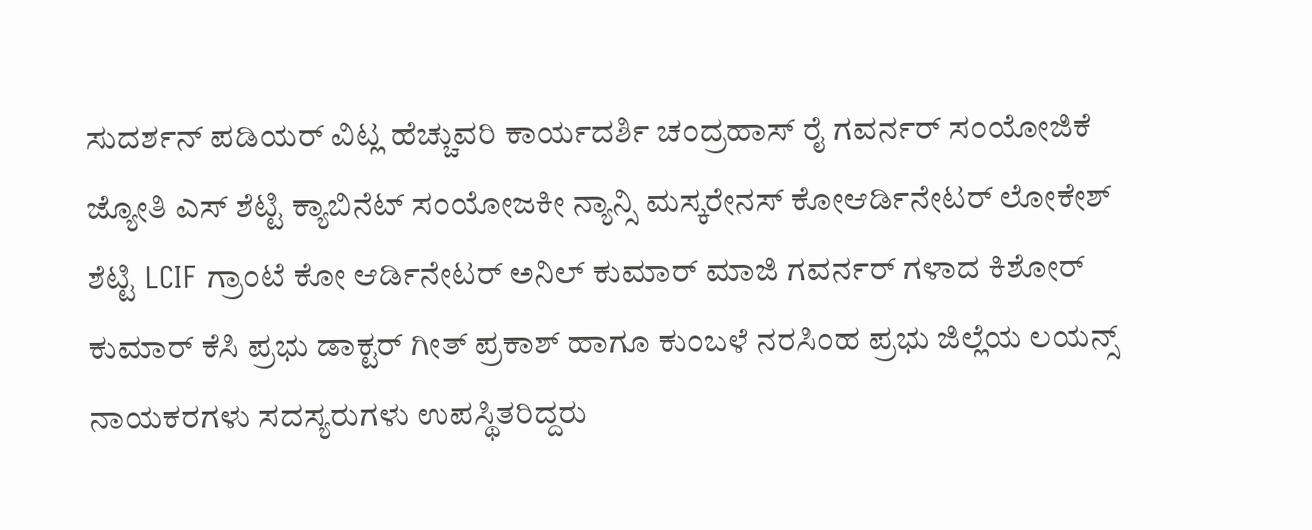ಸುದರ್ಶನ್ ಪಡಿಯರ್ ವಿಟ್ಲ ಹೆಚ್ಚುವರಿ ಕಾರ್ಯದರ್ಶಿ ಚಂದ್ರಹಾಸ್ ರೈ ಗವರ್ನರ್ ಸಂಯೋಜಿಕೆ ಜ್ಯೋತಿ ಎಸ್ ಶೆಟ್ಟಿ ಕ್ಯಾಬಿನೆಟ್ ಸಂಯೋಜಕೀ ನ್ಯಾನ್ಸಿ ಮಸ್ಕರೇನಸ್ ಕೋಆರ್ಡಿನೇಟರ್ ಲೋಕೇಶ್ ಶೆಟ್ಟಿ LCIF ಗ್ರಾಂಟೆ ಕೋ ಆರ್ಡಿನೇಟರ್ ಅನಿಲ್ ಕುಮಾರ್ ಮಾಜಿ ಗವರ್ನರ್ ಗಳಾದ ಕಿಶೋರ್ ಕುಮಾರ್ ಕೆಸಿ ಪ್ರಭು ಡಾಕ್ಟರ್ ಗೀತ್ ಪ್ರಕಾಶ್ ಹಾಗೂ ಕುಂಬಳೆ ನರಸಿಂಹ ಪ್ರಭು ಜಿಲ್ಲೆಯ ಲಯನ್ಸ್ ನಾಯಕರಗಳು ಸದಸ್ಯರುಗಳು ಉಪಸ್ಥಿತರಿದ್ದರು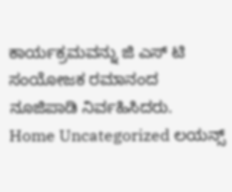ಕಾರ್ಯಕ್ರಮವನ್ನು ಜಿ ಎಸ್ ಟಿ ಸಂಯೋಜಕ ರಮಾನಂದ ನೂಜಿಪಾಡಿ ನಿರ್ವಹಿಸಿದರು.
Home Uncategorized ಲಯನ್ಸ್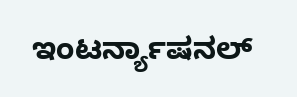ಇಂಟರ್ನ್ಯಾಷನಲ್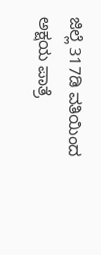ಜಿಲ್ಲೆ 317ಡಿ ವತಿಯಿಂದ ಅಕ್ಷಯ ಪಾತ್ರೆ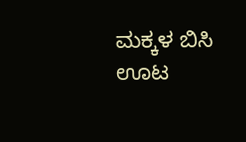ಮಕ್ಕಳ ಬಿಸಿ ಊಟ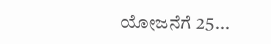ಯೋಜನೆಗೆ 25...